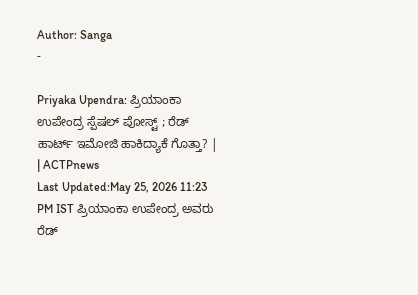Author: Sanga
-

Priyaka Upendra: ಪ್ರಿಯಾಂಕಾ ಉಪೇಂದ್ರ ಸ್ಪೆಷಲ್ ಪೋಸ್ಟ್ ; ರೆಡ್ ಹಾರ್ಟ್ ಇಮೋಜಿ ಹಾಕಿದ್ಯಾಕೆ ಗೊತ್ತಾ? | | ACTPnews
Last Updated:May 25, 2026 11:23 PM IST ಪ್ರಿಯಾಂಕಾ ಉಪೇಂದ್ರ ಅವರು ರೆಡ್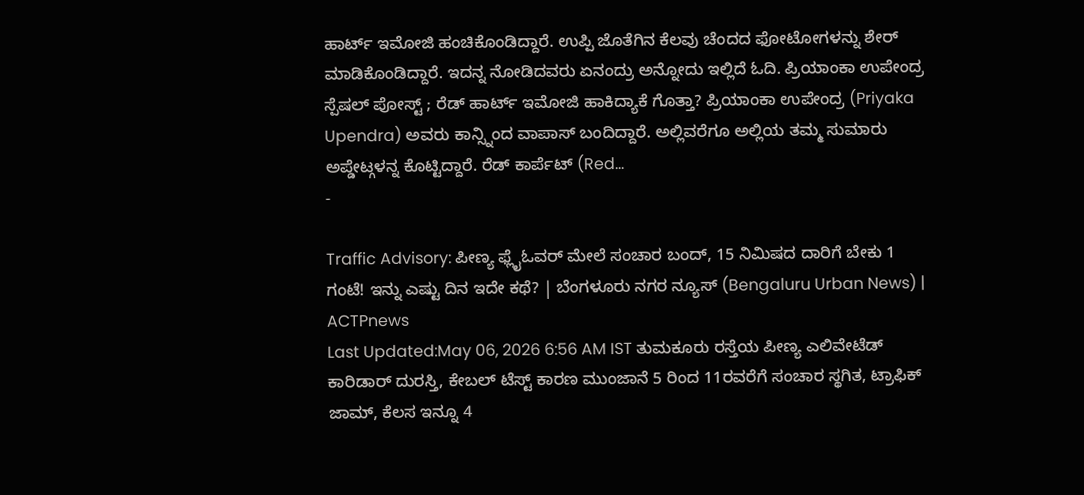ಹಾರ್ಟ್ ಇಮೋಜಿ ಹಂಚಿಕೊಂಡಿದ್ದಾರೆ. ಉಪ್ಪಿ ಜೊತೆಗಿನ ಕೆಲವು ಚೆಂದದ ಫೋಟೋಗಳನ್ನು ಶೇರ್ ಮಾಡಿಕೊಂಡಿದ್ದಾರೆ. ಇದನ್ನ ನೋಡಿದವರು ಏನಂದ್ರು ಅನ್ನೋದು ಇಲ್ಲಿದೆ ಓದಿ. ಪ್ರಿಯಾಂಕಾ ಉಪೇಂದ್ರ ಸ್ಪೆಷಲ್ ಪೋಸ್ಟ್ ; ರೆಡ್ ಹಾರ್ಟ್ ಇಮೋಜಿ ಹಾಕಿದ್ಯಾಕೆ ಗೊತ್ತಾ? ಪ್ರಿಯಾಂಕಾ ಉಪೇಂದ್ರ (Priyaka Upendra) ಅವರು ಕಾನ್ಸ್ನಿಂದ ವಾಪಾಸ್ ಬಂದಿದ್ದಾರೆ. ಅಲ್ಲಿವರೆಗೂ ಅಲ್ಲಿಯ ತಮ್ಮ ಸುಮಾರು ಅಪ್ಡೇಟ್ಗಳನ್ನ ಕೊಟ್ಟಿದ್ದಾರೆ. ರೆಡ್ ಕಾರ್ಪೆಟ್ (Red…
-

Traffic Advisory: ಪೀಣ್ಯ ಫ್ಲೈಓವರ್ ಮೇಲೆ ಸಂಚಾರ ಬಂದ್, 15 ನಿಮಿಷದ ದಾರಿಗೆ ಬೇಕು 1 ಗಂಟೆ! ಇನ್ನು ಎಷ್ಟು ದಿನ ಇದೇ ಕಥೆ? | ಬೆಂಗಳೂರು ನಗರ ನ್ಯೂಸ್ (Bengaluru Urban News) | ACTPnews
Last Updated:May 06, 2026 6:56 AM IST ತುಮಕೂರು ರಸ್ತೆಯ ಪೀಣ್ಯ ಎಲಿವೇಟೆಡ್ ಕಾರಿಡಾರ್ ದುರಸ್ತಿ, ಕೇಬಲ್ ಟೆಸ್ಟ್ ಕಾರಣ ಮುಂಜಾನೆ 5 ರಿಂದ 11ರವರೆಗೆ ಸಂಚಾರ ಸ್ಥಗಿತ, ಟ್ರಾಫಿಕ್ ಜಾಮ್, ಕೆಲಸ ಇನ್ನೂ 4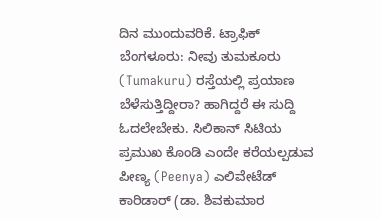ದಿನ ಮುಂದುವರಿಕೆ. ಟ್ರಾಫಿಕ್ ಬೆಂಗಳೂರು: ನೀವು ತುಮಕೂರು (Tumakuru) ರಸ್ತೆಯಲ್ಲಿ ಪ್ರಯಾಣ ಬೆಳೆಸುತ್ತಿದ್ದೀರಾ? ಹಾಗಿದ್ದರೆ ಈ ಸುದ್ದಿ ಓದಲೇಬೇಕು. ಸಿಲಿಕಾನ್ ಸಿಟಿಯ ಪ್ರಮುಖ ಕೊಂಡಿ ಎಂದೇ ಕರೆಯಲ್ಪಡುವ ಪೀಣ್ಯ (Peenya) ಎಲಿವೇಟೆಡ್ ಕಾರಿಡಾರ್ (ಡಾ. ಶಿವಕುಮಾರ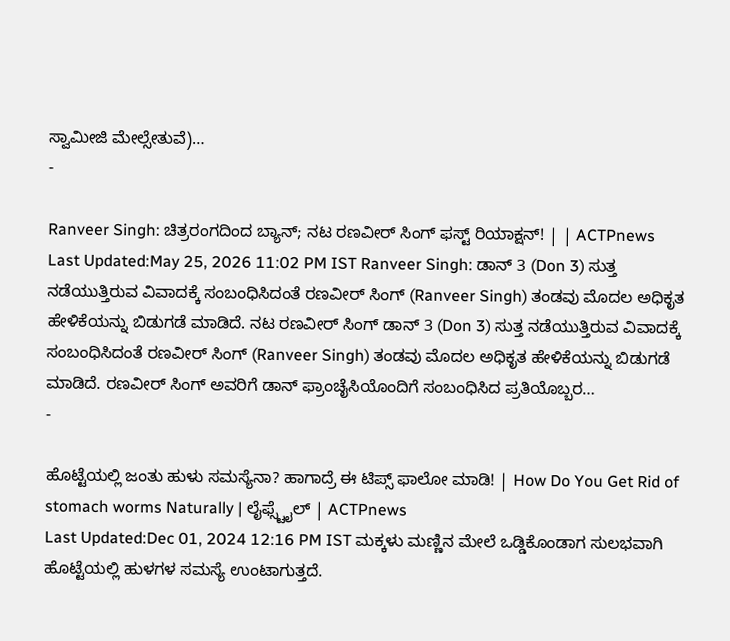ಸ್ವಾಮೀಜಿ ಮೇಲ್ಸೇತುವೆ)…
-

Ranveer Singh: ಚಿತ್ರರಂಗದಿಂದ ಬ್ಯಾನ್; ನಟ ರಣವೀರ್ ಸಿಂಗ್ ಫಸ್ಟ್ ರಿಯಾಕ್ಷನ್! | | ACTPnews
Last Updated:May 25, 2026 11:02 PM IST Ranveer Singh: ಡಾನ್ 3 (Don 3) ಸುತ್ತ ನಡೆಯುತ್ತಿರುವ ವಿವಾದಕ್ಕೆ ಸಂಬಂಧಿಸಿದಂತೆ ರಣವೀರ್ ಸಿಂಗ್ (Ranveer Singh) ತಂಡವು ಮೊದಲ ಅಧಿಕೃತ ಹೇಳಿಕೆಯನ್ನು ಬಿಡುಗಡೆ ಮಾಡಿದೆ. ನಟ ರಣವೀರ್ ಸಿಂಗ್ ಡಾನ್ 3 (Don 3) ಸುತ್ತ ನಡೆಯುತ್ತಿರುವ ವಿವಾದಕ್ಕೆ ಸಂಬಂಧಿಸಿದಂತೆ ರಣವೀರ್ ಸಿಂಗ್ (Ranveer Singh) ತಂಡವು ಮೊದಲ ಅಧಿಕೃತ ಹೇಳಿಕೆಯನ್ನು ಬಿಡುಗಡೆ ಮಾಡಿದೆ. ರಣವೀರ್ ಸಿಂಗ್ ಅವರಿಗೆ ಡಾನ್ ಫ್ರಾಂಚೈಸಿಯೊಂದಿಗೆ ಸಂಬಂಧಿಸಿದ ಪ್ರತಿಯೊಬ್ಬರ…
-

ಹೊಟ್ಟೆಯಲ್ಲಿ ಜಂತು ಹುಳು ಸಮಸ್ಯೆನಾ? ಹಾಗಾದ್ರೆ ಈ ಟಿಪ್ಸ್ ಫಾಲೋ ಮಾಡಿ! | How Do You Get Rid of stomach worms Naturally | ಲೈಫ್ಸ್ಟೈಲ್ | ACTPnews
Last Updated:Dec 01, 2024 12:16 PM IST ಮಕ್ಕಳು ಮಣ್ಣಿನ ಮೇಲೆ ಒಡ್ಡಿಕೊಂಡಾಗ ಸುಲಭವಾಗಿ ಹೊಟ್ಟೆಯಲ್ಲಿ ಹುಳಗಳ ಸಮಸ್ಯೆ ಉಂಟಾಗುತ್ತದೆ.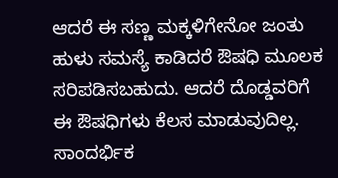ಆದರೆ ಈ ಸಣ್ಣ ಮಕ್ಕಳಿಗೇನೋ ಜಂತು ಹುಳು ಸಮಸ್ಯೆ ಕಾಡಿದರೆ ಔಷಧಿ ಮೂಲಕ ಸರಿಪಡಿಸಬಹುದು. ಆದರೆ ದೊಡ್ಡವರಿಗೆ ಈ ಔಷಧಿಗಳು ಕೆಲಸ ಮಾಡುವುದಿಲ್ಲ. ಸಾಂದರ್ಭಿಕ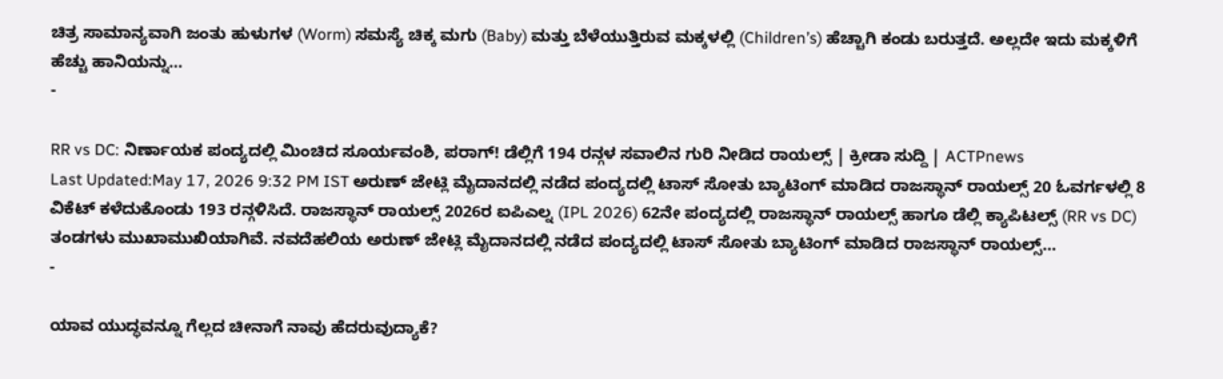ಚಿತ್ರ ಸಾಮಾನ್ಯವಾಗಿ ಜಂತು ಹುಳುಗಳ (Worm) ಸಮಸ್ಯೆ ಚಿಕ್ಕ ಮಗು (Baby) ಮತ್ತು ಬೆಳೆಯುತ್ತಿರುವ ಮಕ್ಕಳಲ್ಲಿ (Children’s) ಹೆಚ್ಚಾಗಿ ಕಂಡು ಬರುತ್ತದೆ. ಅಲ್ಲದೇ ಇದು ಮಕ್ಕಳಿಗೆ ಹೆಚ್ಚು ಹಾನಿಯನ್ನು…
-

RR vs DC: ನಿರ್ಣಾಯಕ ಪಂದ್ಯದಲ್ಲಿ ಮಿಂಚಿದ ಸೂರ್ಯವಂಶಿ, ಪರಾಗ್! ಡೆಲ್ಲಿಗೆ 194 ರನ್ಗಳ ಸವಾಲಿನ ಗುರಿ ನೀಡಿದ ರಾಯಲ್ಸ್ | ಕ್ರೀಡಾ ಸುದ್ದಿ | ACTPnews
Last Updated:May 17, 2026 9:32 PM IST ಅರುಣ್ ಜೇಟ್ಲಿ ಮೈದಾನದಲ್ಲಿ ನಡೆದ ಪಂದ್ಯದಲ್ಲಿ ಟಾಸ್ ಸೋತು ಬ್ಯಾಟಿಂಗ್ ಮಾಡಿದ ರಾಜಸ್ಥಾನ್ ರಾಯಲ್ಸ್ 20 ಓವರ್ಗಳಲ್ಲಿ 8 ವಿಕೆಟ್ ಕಳೆದುಕೊಂಡು 193 ರನ್ಗಳಿಸಿದೆ. ರಾಜಸ್ಥಾನ್ ರಾಯಲ್ಸ್ 2026ರ ಐಪಿಎಲ್ನ (IPL 2026) 62ನೇ ಪಂದ್ಯದಲ್ಲಿ ರಾಜಸ್ಥಾನ್ ರಾಯಲ್ಸ್ ಹಾಗೂ ಡೆಲ್ಲಿ ಕ್ಯಾಪಿಟಲ್ಸ್ (RR vs DC) ತಂಡಗಳು ಮುಖಾಮುಖಿಯಾಗಿವೆ. ನವದೆಹಲಿಯ ಅರುಣ್ ಜೇಟ್ಲಿ ಮೈದಾನದಲ್ಲಿ ನಡೆದ ಪಂದ್ಯದಲ್ಲಿ ಟಾಸ್ ಸೋತು ಬ್ಯಾಟಿಂಗ್ ಮಾಡಿದ ರಾಜಸ್ಥಾನ್ ರಾಯಲ್ಸ್…
-

ಯಾವ ಯುದ್ಧವನ್ನೂ ಗೆಲ್ಲದ ಚೀನಾಗೆ ನಾವು ಹೆದರುವುದ್ಯಾಕೆ?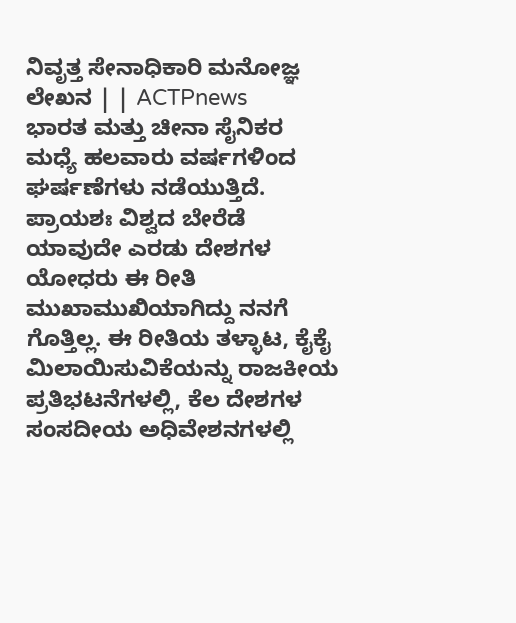ನಿವೃತ್ತ ಸೇನಾಧಿಕಾರಿ ಮನೋಜ್ಞ ಲೇಖನ | | ACTPnews
ಭಾರತ ಮತ್ತು ಚೀನಾ ಸೈನಿಕರ ಮಧ್ಯೆ ಹಲವಾರು ವರ್ಷಗಳಿಂದ ಘರ್ಷಣೆಗಳು ನಡೆಯುತ್ತಿದೆ. ಪ್ರಾಯಶಃ ವಿಶ್ವದ ಬೇರೆಡೆ ಯಾವುದೇ ಎರಡು ದೇಶಗಳ ಯೋಧರು ಈ ರೀತಿ ಮುಖಾಮುಖಿಯಾಗಿದ್ದು ನನಗೆ ಗೊತ್ತಿಲ್ಲ. ಈ ರೀತಿಯ ತಳ್ಳಾಟ, ಕೈಕೈ ಮಿಲಾಯಿಸುವಿಕೆಯನ್ನು ರಾಜಕೀಯ ಪ್ರತಿಭಟನೆಗಳಲ್ಲಿ, ಕೆಲ ದೇಶಗಳ ಸಂಸದೀಯ ಅಧಿವೇಶನಗಳಲ್ಲಿ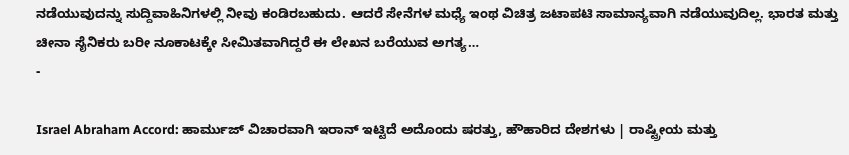ನಡೆಯುವುದನ್ನು ಸುದ್ದಿವಾಹಿನಿಗಳಲ್ಲಿ ನೀವು ಕಂಡಿರಬಹುದು. ಆದರೆ ಸೇನೆಗಳ ಮಧ್ಯೆ ಇಂಥ ವಿಚಿತ್ರ ಜಟಾಪಟಿ ಸಾಮಾನ್ಯವಾಗಿ ನಡೆಯುವುದಿಲ್ಲ. ಭಾರತ ಮತ್ತು ಚೀನಾ ಸೈನಿಕರು ಬರೀ ನೂಕಾಟಕ್ಕೇ ಸೀಮಿತವಾಗಿದ್ದರೆ ಈ ಲೇಖನ ಬರೆಯುವ ಅಗತ್ಯ…
-

Israel Abraham Accord: ಹಾರ್ಮುಜ್ ವಿಚಾರವಾಗಿ ಇರಾನ್ ಇಟ್ಟಿದೆ ಅದೊಂದು ಷರತ್ತು, ಹೌಹಾರಿದ ದೇಶಗಳು | ರಾಷ್ಟ್ರೀಯ ಮತ್ತು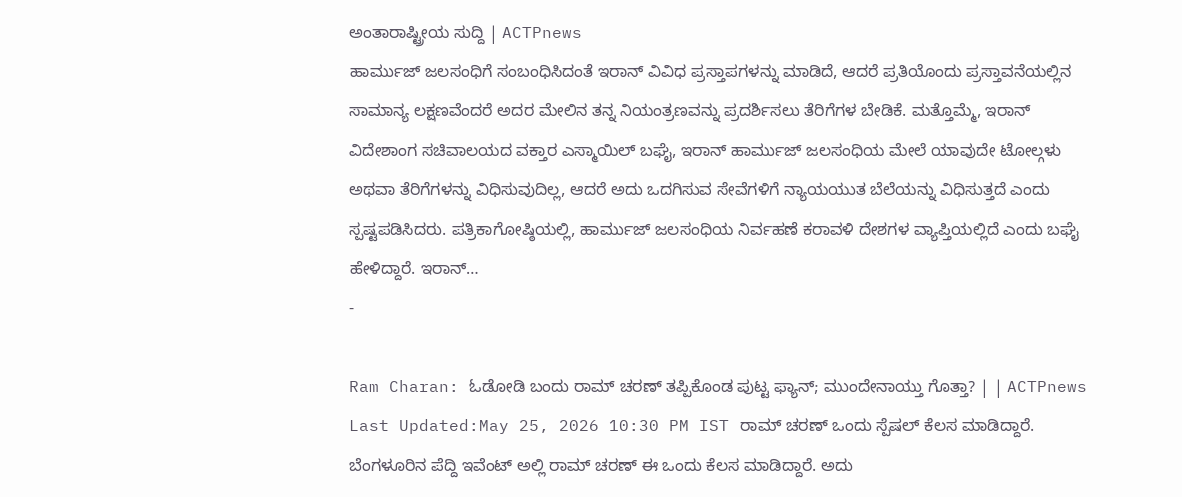ಅಂತಾರಾಷ್ಟ್ರೀಯ ಸುದ್ದಿ | ACTPnews
ಹಾರ್ಮುಜ್ ಜಲಸಂಧಿಗೆ ಸಂಬಂಧಿಸಿದಂತೆ ಇರಾನ್ ವಿವಿಧ ಪ್ರಸ್ತಾಪಗಳನ್ನು ಮಾಡಿದೆ, ಆದರೆ ಪ್ರತಿಯೊಂದು ಪ್ರಸ್ತಾವನೆಯಲ್ಲಿನ ಸಾಮಾನ್ಯ ಲಕ್ಷಣವೆಂದರೆ ಅದರ ಮೇಲಿನ ತನ್ನ ನಿಯಂತ್ರಣವನ್ನು ಪ್ರದರ್ಶಿಸಲು ತೆರಿಗೆಗಳ ಬೇಡಿಕೆ. ಮತ್ತೊಮ್ಮೆ, ಇರಾನ್ ವಿದೇಶಾಂಗ ಸಚಿವಾಲಯದ ವಕ್ತಾರ ಎಸ್ಮಾಯಿಲ್ ಬಘೈ, ಇರಾನ್ ಹಾರ್ಮುಜ್ ಜಲಸಂಧಿಯ ಮೇಲೆ ಯಾವುದೇ ಟೋಲ್ಗಳು ಅಥವಾ ತೆರಿಗೆಗಳನ್ನು ವಿಧಿಸುವುದಿಲ್ಲ, ಆದರೆ ಅದು ಒದಗಿಸುವ ಸೇವೆಗಳಿಗೆ ನ್ಯಾಯಯುತ ಬೆಲೆಯನ್ನು ವಿಧಿಸುತ್ತದೆ ಎಂದು ಸ್ಪಷ್ಟಪಡಿಸಿದರು. ಪತ್ರಿಕಾಗೋಷ್ಠಿಯಲ್ಲಿ, ಹಾರ್ಮುಜ್ ಜಲಸಂಧಿಯ ನಿರ್ವಹಣೆ ಕರಾವಳಿ ದೇಶಗಳ ವ್ಯಾಪ್ತಿಯಲ್ಲಿದೆ ಎಂದು ಬಘೈ ಹೇಳಿದ್ದಾರೆ. ಇರಾನ್…
-

Ram Charan: ಓಡೋಡಿ ಬಂದು ರಾಮ್ ಚರಣ್ ತಪ್ಪಿಕೊಂಡ ಪುಟ್ಟ ಫ್ಯಾನ್; ಮುಂದೇನಾಯ್ತು ಗೊತ್ತಾ? | | ACTPnews
Last Updated:May 25, 2026 10:30 PM IST ರಾಮ್ ಚರಣ್ ಒಂದು ಸ್ಪೆಷಲ್ ಕೆಲಸ ಮಾಡಿದ್ದಾರೆ. ಬೆಂಗಳೂರಿನ ಪೆದ್ದಿ ಇವೆಂಟ್ ಅಲ್ಲಿ ರಾಮ್ ಚರಣ್ ಈ ಒಂದು ಕೆಲಸ ಮಾಡಿದ್ದಾರೆ. ಅದು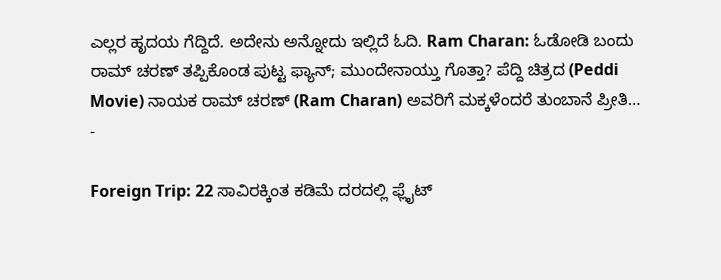ಎಲ್ಲರ ಹೃದಯ ಗೆದ್ದಿದೆ. ಅದೇನು ಅನ್ನೋದು ಇಲ್ಲಿದೆ ಓದಿ. Ram Charan: ಓಡೋಡಿ ಬಂದು ರಾಮ್ ಚರಣ್ ತಪ್ಪಿಕೊಂಡ ಪುಟ್ಟ ಫ್ಯಾನ್; ಮುಂದೇನಾಯ್ತು ಗೊತ್ತಾ? ಪೆದ್ದಿ ಚಿತ್ರದ (Peddi Movie) ನಾಯಕ ರಾಮ್ ಚರಣ್ (Ram Charan) ಅವರಿಗೆ ಮಕ್ಕಳೆಂದರೆ ತುಂಬಾನೆ ಪ್ರೀತಿ…
-

Foreign Trip: 22 ಸಾವಿರಕ್ಕಿಂತ ಕಡಿಮೆ ದರದಲ್ಲಿ ಫ್ಲೈಟ್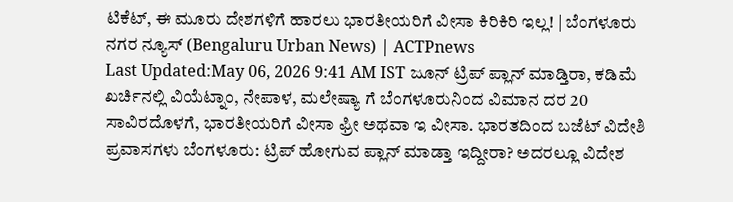ಟಿಕೆಟ್, ಈ ಮೂರು ದೇಶಗಳಿಗೆ ಹಾರಲು ಭಾರತೀಯರಿಗೆ ವೀಸಾ ಕಿರಿಕಿರಿ ಇಲ್ಲ! | ಬೆಂಗಳೂರು ನಗರ ನ್ಯೂಸ್ (Bengaluru Urban News) | ACTPnews
Last Updated:May 06, 2026 9:41 AM IST ಜೂನ್ ಟ್ರಿಪ್ ಪ್ಲಾನ್ ಮಾಡ್ತಿರಾ, ಕಡಿಮೆ ಖರ್ಚಿನಲ್ಲಿ ವಿಯೆಟ್ನಾಂ, ನೇಪಾಳ, ಮಲೇಷ್ಯಾ ಗೆ ಬೆಂಗಳೂರುನಿಂದ ವಿಮಾನ ದರ 20 ಸಾವಿರದೊಳಗೆ, ಭಾರತೀಯರಿಗೆ ವೀಸಾ ಫ್ರೀ ಅಥವಾ ಇ ವೀಸಾ. ಭಾರತದಿಂದ ಬಜೆಟ್ ವಿದೇಶಿ ಪ್ರವಾಸಗಳು ಬೆಂಗಳೂರು: ಟ್ರಿಪ್ ಹೋಗುವ ಪ್ಲಾನ್ ಮಾಡ್ತಾ ಇದ್ದೀರಾ? ಅದರಲ್ಲೂ ವಿದೇಶ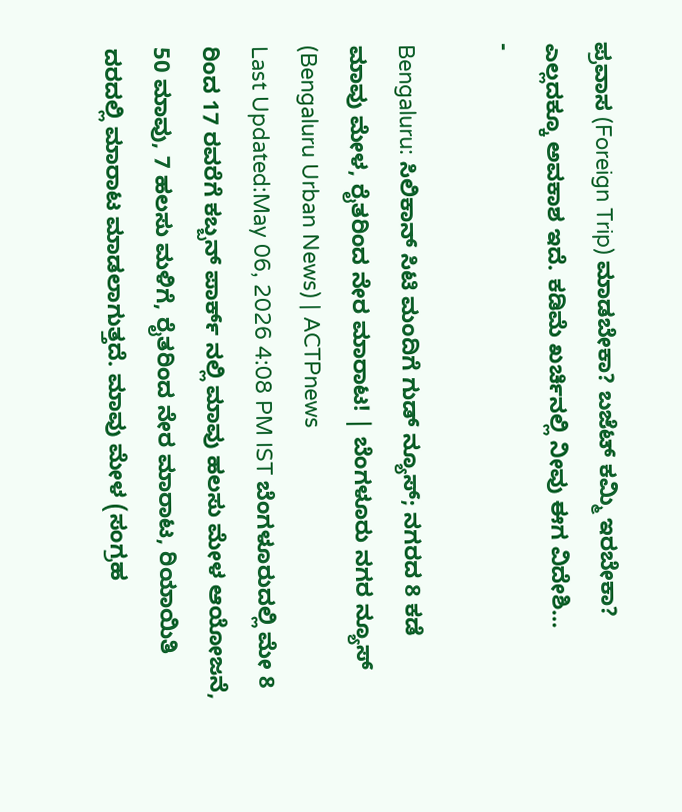ಪ್ರವಾಸ (Foreign Trip) ಮಾಡಬೇಕಾ? ಬಜೆಟ್ ಕಮ್ಮಿ ಇರಬೇಕಾ? ಎಲ್ಲದಕ್ಕೂ ಅವಕಾಶ ಇದೆ. ಕಡಿಮೆ ಖರ್ಚಿನಲ್ಲಿ ನೀವು ಈಗ ವಿದೇಶಿ…
-

Bengaluru: ಸಿಲಿಕಾನ್ ಸಿಟಿ ಮಂದಿಗೆ ಗುಡ್ ನ್ಯೂಸ್; ನಗರದ 8 ಕಡೆ ಮಾವು ಮೇಳ, ರೈತರಿಂದ ನೇರ ಮಾರಾಟ! | ಬೆಂಗಳೂರು ನಗರ ನ್ಯೂಸ್ (Bengaluru Urban News) | ACTPnews
Last Updated:May 06, 2026 4:08 PM IST ಬೆಂಗಳೂರುದಲ್ಲಿ ಮೇ 8 ರಿಂದ 17 ರವರೆಗೆ ಕಬ್ಬನ್ ಪಾರ್ಕ್ ನಲ್ಲಿ ಮಾವು ಹಲಸು ಮೇಳ ಆಯೋಜನೆ, 50 ಮಾವು, 7 ಹಲಸು ಮಳಿಗೆ, ರೈತರಿಂದ ನೇರ ಮಾರಾಟ, ರಿಯಾಯಿತಿ ದರದಲ್ಲಿ ಮಾರಾಟ ಮಾಡಲಾಗುತ್ತದೆ. ಮಾವು ಮೇಳ (ಸಂಗ್ರಹ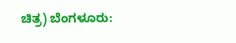ಚಿತ್ರ) ಬೆಂಗಳೂರು: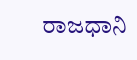ರಾಜಧಾನಿ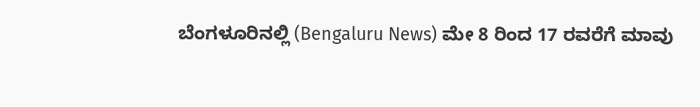ಬೆಂಗಳೂರಿನಲ್ಲಿ (Bengaluru News) ಮೇ 8 ರಿಂದ 17 ರವರೆಗೆ ಮಾವು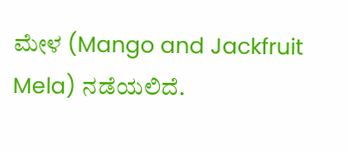ಮೇಳ (Mango and Jackfruit Mela) ನಡೆಯಲಿದೆ.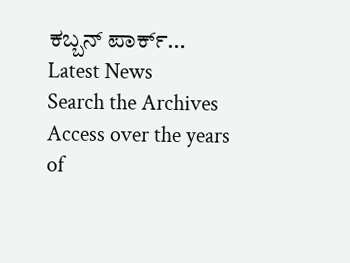ಕಬ್ಬನ್ ಪಾರ್ಕ್…
Latest News
Search the Archives
Access over the years of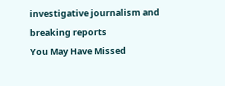investigative journalism and breaking reports
You May Have Missed